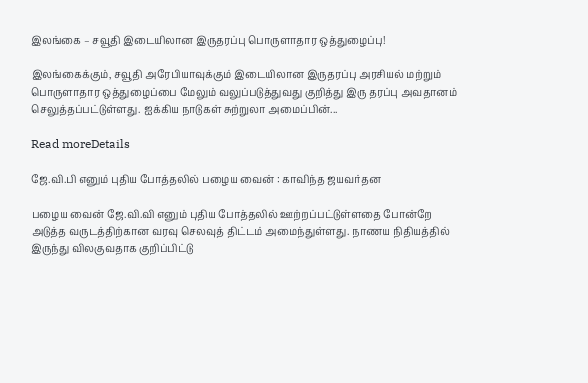இலங்கை – சவூதி இடையிலான இருதரப்பு பொருளாதார ஒத்துழைப்பு!

இலங்கைக்கும், சவூதி அரேபியாவுக்கும் இடையிலான இருதரப்பு அரசியல் மற்றும் பொருளாதார ஒத்துழைப்பை மேலும் வலுப்படுத்துவது குறித்து இரு தரப்பு அவதானம் செலுத்தப்பட்டுள்ளது. ஐக்கிய நாடுகள் சுற்றுலா அமைப்பின்...

Read moreDetails

ஜே.வி.பி எனும் புதிய போத்தலில் பழைய வைன் : காவிந்த ஜயவர்தன

பழைய வைன் ஜே.வி.வி எனும் புதிய போத்தலில் ஊற்றப்பட்டுள்ளதை போன்றே அடுத்த வருடத்திற்கான வரவு செலவுத் திட்டம் அமைந்துள்ளது. நாணய நிதியத்தில் இருந்து விலகுவதாக குறிப்பிட்டு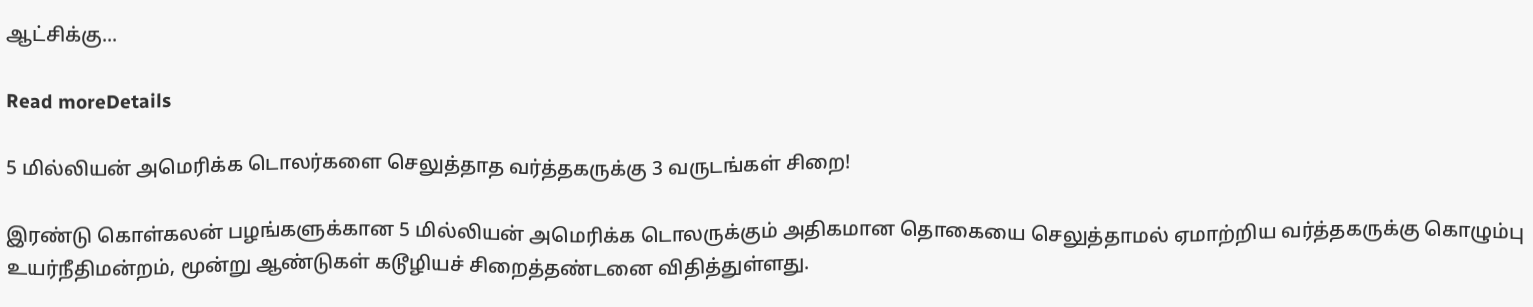ஆட்சிக்கு...

Read moreDetails

5 மில்லியன் அமெரிக்க டொலர்களை செலுத்தாத வர்த்தகருக்கு 3 வருடங்கள் சிறை!

இரண்டு கொள்கலன் பழங்களுக்கான 5 மில்லியன் அமெரிக்க டொலருக்கும் அதிகமான தொகையை செலுத்தாமல் ஏமாற்றிய வர்த்தகருக்கு கொழும்பு உயர்நீதிமன்றம், மூன்று ஆண்டுகள் கடூழியச் சிறைத்தண்டனை விதித்துள்ளது.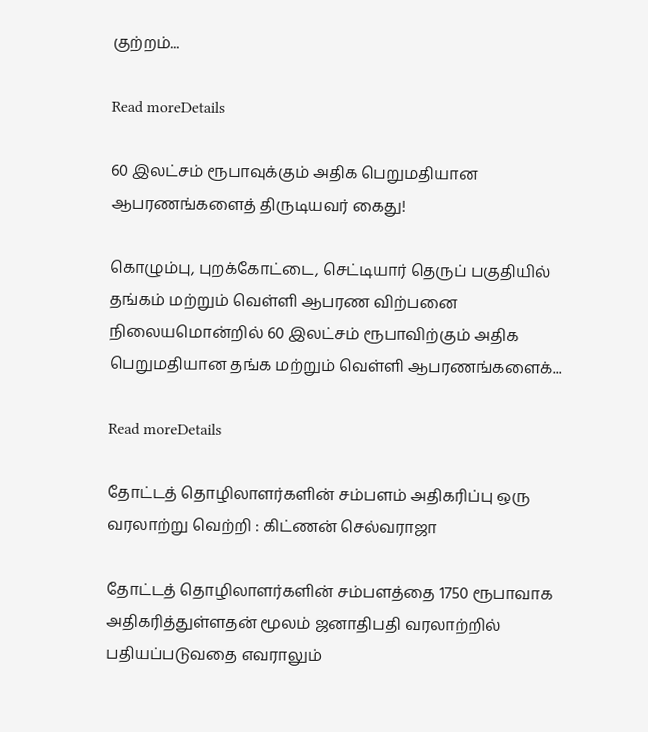குற்றம்...

Read moreDetails

60 இலட்சம் ரூபாவுக்கும் அதிக பெறுமதியான ஆபரணங்களைத் திருடியவர் கைது!

கொழும்பு, புறக்கோட்டை, செட்டியார் தெருப் பகுதியில் தங்கம் மற்றும் வெள்ளி ஆபரண விற்பனை நிலையமொன்றில் 60 இலட்சம் ரூபாவிற்கும் அதிக பெறுமதியான தங்க மற்றும் வெள்ளி ஆபரணங்களைக்...

Read moreDetails

தோட்டத் தொழிலாளர்களின் சம்பளம் அதிகரிப்பு ஒரு வரலாற்று வெற்றி : கிட்ணன் செல்வராஜா

தோட்டத் தொழிலாளர்களின் சம்பளத்தை 1750 ரூபாவாக அதிகரித்துள்ளதன் மூலம் ஜனாதிபதி வரலாற்றில் பதியப்படுவதை எவராலும்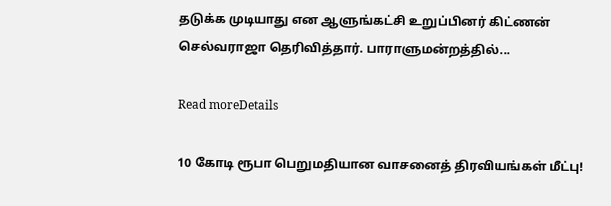தடுக்க முடியாது என ஆளுங்கட்சி உறுப்பினர் கிட்ணன் செல்வராஜா தெரிவித்தார். பாராளுமன்றத்தில்...

Read moreDetails

10 கோடி ரூபா பெறுமதியான வாசனைத் திரவியங்கள் மீட்பு!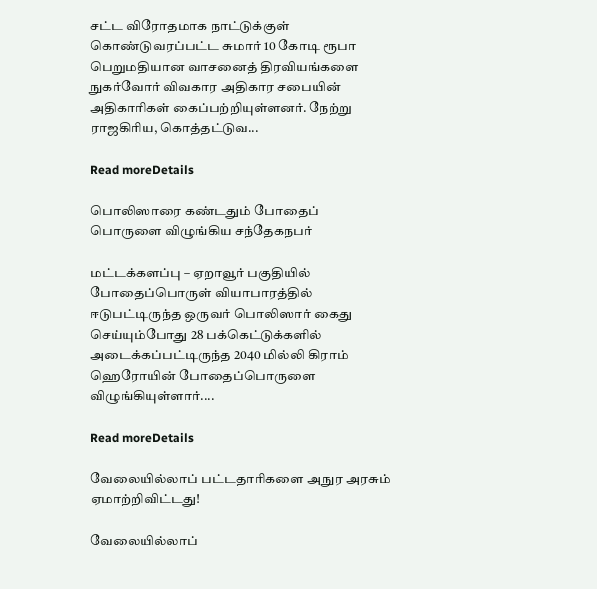சட்ட விரோதமாக நாட்டுக்குள் கொண்டுவரப்பட்ட சுமார் 10 கோடி ரூபா பெறுமதியான வாசனைத் திரவியங்களை நுகர்வோர் விவகார அதிகார சபையின் அதிகாரிகள் கைப்பற்றியுள்ளனர். நேற்று ராஜகிரிய, கொத்தட்டுவ...

Read moreDetails

பொலிஸாரை கண்டதும் போதைப் பொருளை விழுங்கிய சந்தேகநபர்

மட்டக்களப்பு – ஏறாவூர் பகுதியில் போதைப்பொருள் வியாபாரத்தில் ஈடுபட்டிருந்த ஒருவர் பொலிஸார் கைது செய்யும்போது 28 பக்கெட்டுக்களில் அடைக்கப்பட்டிருந்த 2040 மில்லி கிராம் ஹெரோயின் போதைப்பொருளை விழுங்கியுள்ளார்....

Read moreDetails

வேலையில்லாப் பட்டதாரிகளை அநுர அரசும் ஏமாற்றிவிட்டது!

வேலையில்லாப்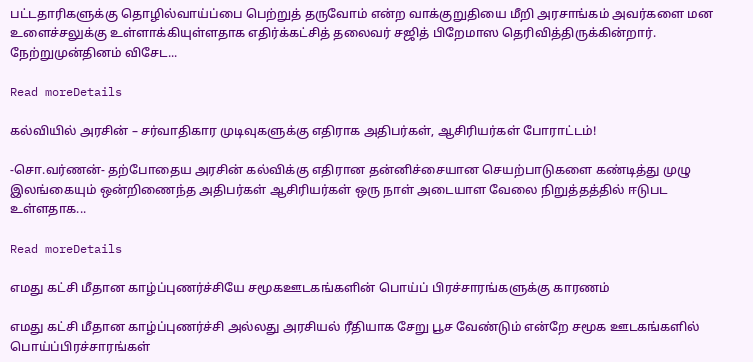பட்டதாரிகளுக்கு தொழில்வாய்ப்பை பெற்றுத் தருவோம் என்ற வாக்குறுதியை மீறி அரசாங்கம் அவர்களை மன உளைச்சலுக்கு உள்ளாக்கியுள்ளதாக எதிர்க்கட்சித் தலைவர் சஜித் பிறேமாஸ தெரிவித்திருக்கின்றார். நேற்றுமுன்தினம் விசேட...

Read moreDetails

கல்வியில் அரசின் – சர்வாதிகார முடிவுகளுக்கு எதிராக அதிபர்கள், ஆசிரியர்கள் போராட்டம்!

-சொ.வர்ணன்- தற்போதைய அரசின் கல்விக்கு எதிரான தன்னிச்சையான செயற்பாடுகளை கண்டித்து முழு இலங்கையும் ஒன்றிணைந்த அதிபர்கள் ஆசிரியர்கள் ஒரு நாள் அடையாள வேலை நிறுத்தத்தில் ஈடுபட உள்ளதாக...

Read moreDetails

எமது கட்சி மீதான காழ்ப்புணர்ச்சியே சமூகஊடகங்களின் பொய்ப் பிரச்சாரங்களுக்கு காரணம்

எமது கட்சி மீதான காழ்ப்புணர்ச்சி அல்லது அரசியல் ரீதியாக சேறு பூச வேண்டும் என்றே சமூக ஊடகங்களில் பொய்ப்பிரச்சாரங்கள்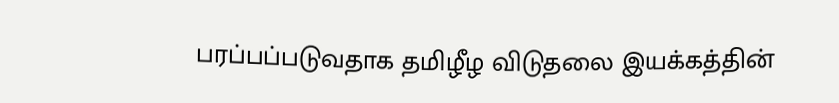பரப்பப்படுவதாக தமிழீழ விடுதலை இயக்கத்தின்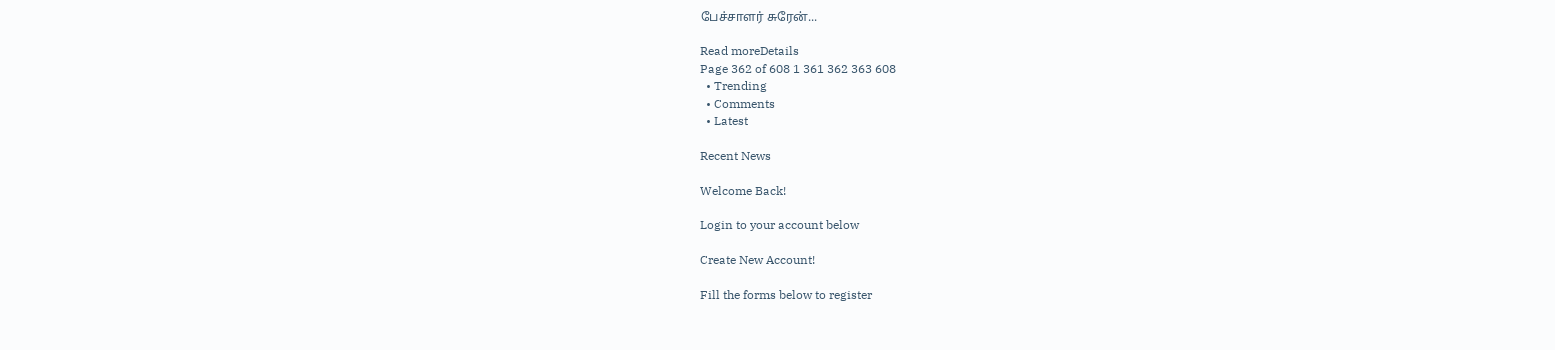பேச்சாளர் சுரேன்...

Read moreDetails
Page 362 of 608 1 361 362 363 608
  • Trending
  • Comments
  • Latest

Recent News

Welcome Back!

Login to your account below

Create New Account!

Fill the forms below to register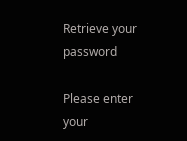Retrieve your password

Please enter your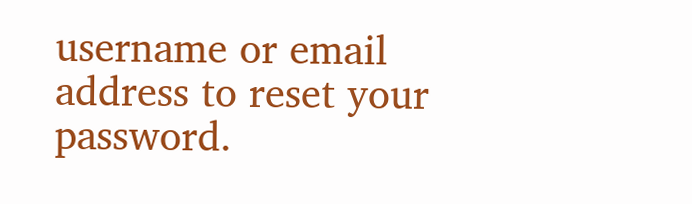username or email address to reset your password.